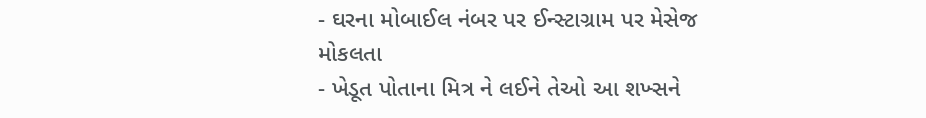- ઘરના મોબાઈલ નંબર પર ઈન્સ્ટાગ્રામ પર મેસેજ મોકલતા
- ખેડૂત પોતાના મિત્ર ને લઈને તેઓ આ શખ્સને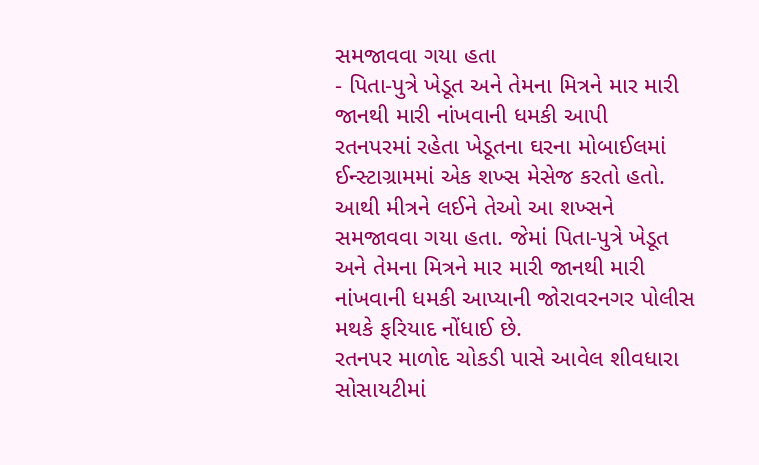સમજાવવા ગયા હતા
- પિતા-પુત્રે ખેડૂત અને તેમના મિત્રને માર મારી જાનથી મારી નાંખવાની ધમકી આપી
રતનપરમાં રહેતા ખેડૂતના ઘરના મોબાઈલમાં ઈન્સ્ટાગ્રામમાં એક શખ્સ મેસેજ કરતો હતો. આથી મીત્રને લઈને તેઓ આ શખ્સને સમજાવવા ગયા હતા. જેમાં પિતા-પુત્રે ખેડૂત અને તેમના મિત્રને માર મારી જાનથી મારી નાંખવાની ધમકી આપ્યાની જોરાવરનગર પોલીસ મથકે ફરિયાદ નોંધાઈ છે.
રતનપર માળોદ ચોકડી પાસે આવેલ શીવધારા સોસાયટીમાં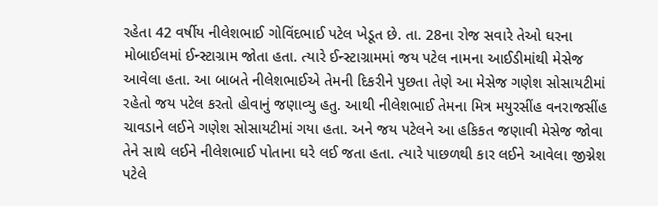રહેતા 42 વર્ષીય નીલેશભાઈ ગોવિંદભાઈ પટેલ ખેડૂત છે. તા. 28ના રોજ સવારે તેઓ ઘરના મોબાઈલમાં ઈન્સ્ટાગ્રામ જોતા હતા. ત્યારે ઈન્સ્ટાગ્રામમાં જય પટેલ નામના આઈડીમાંથી મેસેજ આવેલા હતા. આ બાબતે નીલેશભાઈએ તેમની દિકરીને પુછતા તેણે આ મેસેજ ગણેશ સોસાયટીમાં રહેતો જય પટેલ કરતો હોવાનું જણાવ્યુ હતુ. આથી નીલેશભાઈ તેમના મિત્ર મયુરસીંહ વનરાજસીંહ ચાવડાને લઈને ગણેશ સોસાયટીમાં ગયા હતા. અને જય પટેલને આ હકિકત જણાવી મેસેજ જોવા તેને સાથે લઈને નીલેશભાઈ પોતાના ઘરે લઈ જતા હતા. ત્યારે પાછળથી કાર લઈને આવેલા જીગ્નેશ પટેલે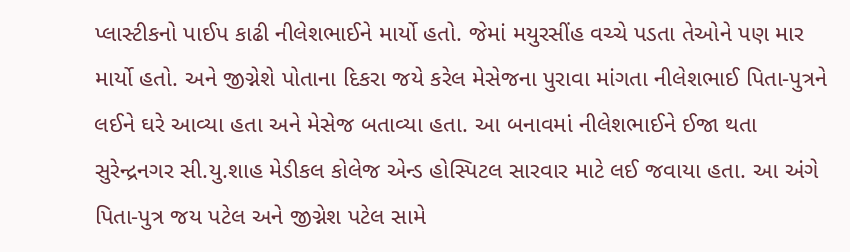પ્લાસ્ટીકનો પાઈપ કાઢી નીલેશભાઈને માર્યો હતો. જેમાં મયુરસીંહ વચ્ચે પડતા તેઓને પણ માર માર્યો હતો. અને જીગ્નેશે પોતાના દિકરા જયે કરેલ મેસેજના પુરાવા માંગતા નીલેશભાઈ પિતા-પુત્રને લઈને ઘરે આવ્યા હતા અને મેસેજ બતાવ્યા હતા. આ બનાવમાં નીલેશભાઈને ઈજા થતા સુરેન્દ્રનગર સી.યુ.શાહ મેડીકલ કોલેજ એન્ડ હોસ્પિટલ સારવાર માટે લઈ જવાયા હતા. આ અંગે પિતા-પુત્ર જય પટેલ અને જીગ્નેશ પટેલ સામે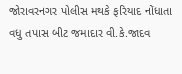જોરાવરનગર પોલીસ મથકે ફરિયાદ નોંધાતા વધુ તપાસ બીટ જમાદાર વી.કે.જાદવ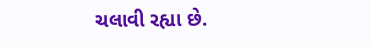ચલાવી રહ્યા છે.